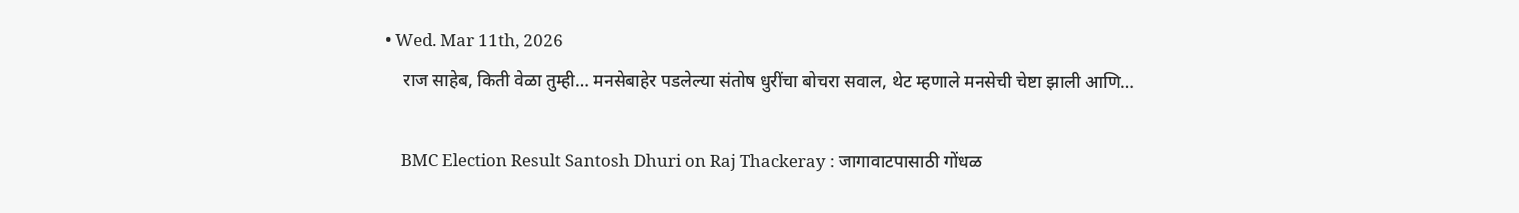• Wed. Mar 11th, 2026
    राज साहेब, किती वेळा तुम्ही… मनसेबाहेर पडलेल्या संतोष धुरींचा बोचरा सवाल, थेट म्हणाले मनसेची चेष्टा झाली आणि…

    BMC Election Result Santosh Dhuri on Raj Thackeray : जागावाटपासाठी गोंधळ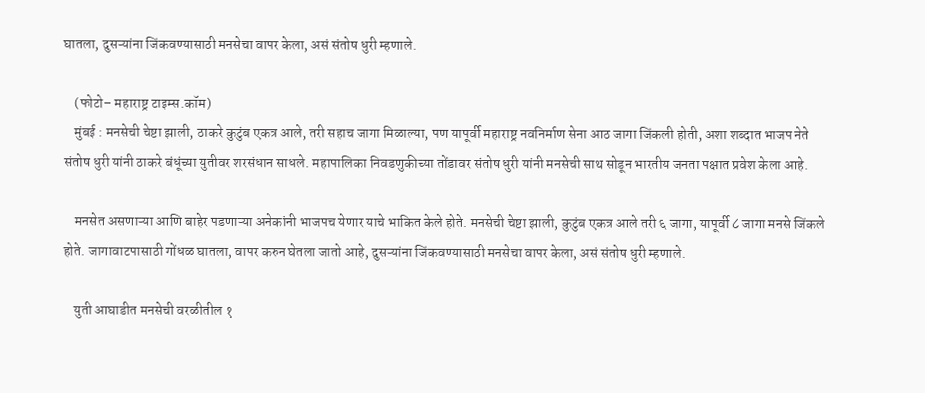घातला, दुसऱ्यांना जिंकवण्यासाठी मनसेचा वापर केला, असं संतोष धुरी म्हणाले.

    (फोटो– महाराष्ट्र टाइम्स.कॉम)
    मुंबई : मनसेची चेष्टा झाली, ठाकरे कुटुंब एकत्र आले, तरी सहाच जागा मिळाल्या, पण यापूर्वी महाराष्ट्र नवनिर्माण सेना आठ जागा जिंकली होती, अशा शब्दात भाजप नेते संतोष धुरी यांनी ठाकरे बंधूंच्या युतीवर शरसंधान साधले. महापालिका निवडणुकीच्या तोंडावर संतोष धुरी यांनी मनसेची साथ सोडून भारतीय जनता पक्षात प्रवेश केला आहे.

    मनसेत असणाऱ्या आणि बाहेर पडणाऱ्या अनेकांनी भाजपच येणार याचे भाकित केले होते. मनसेची चेष्टा झाली, कुटुंब एकत्र आले तरी ६ जागा, यापूर्वी ८ जागा मनसे जिंकले होते. जागावाटपासाठी गोंधळ घातला, वापर करुन घेतला जातो आहे, दुसऱ्यांना जिंकवण्यासाठी मनसेचा वापर केला, असं संतोष धुरी म्हणाले.

    युती आघाडीत मनसेची वरळीतील १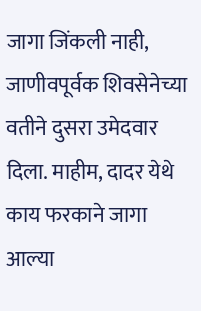जागा जिंकली नाही, जाणीवपूर्वक शिवसेनेच्या वतीने दुसरा उमेदवार दिला. माहीम, दादर येथे काय फरकाने जागा आल्या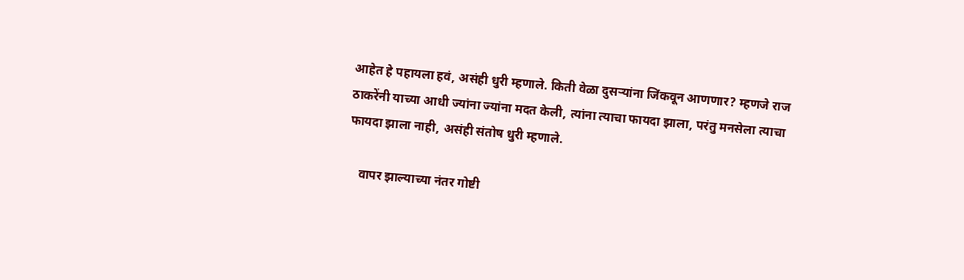आहेत हे पहायला हवं, असंही धुरी म्हणाले. किती वेळा दुसऱ्यांना जिंकवून आणणार? म्हणजे राज ठाकरेंनी याच्या आधी ज्यांना ज्यांना मदत केली, त्यांना त्याचा फायदा झाला, परंतु मनसेला त्याचा फायदा झाला नाही, असंही संतोष धुरी म्हणाले.

    वापर झाल्याच्या नंतर गोष्टी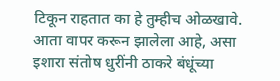टिकून राहतात का हे तुम्हीच ओळखावे. आता वापर करून झालेला आहे, असा इशारा संतोष धुरींनी ठाकरे बंधूंच्या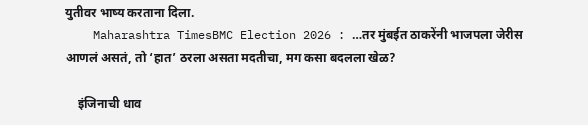युतीवर भाष्य करताना दिला.
    Maharashtra TimesBMC Election 2026 : …तर मुंबईत ठाकरेंनी भाजपला जेरीस आणलं असतं, तो ‘हात’ ठरला असता मदतीचा, मग कसा बदलला खेळ?

    इंजिनाची धाव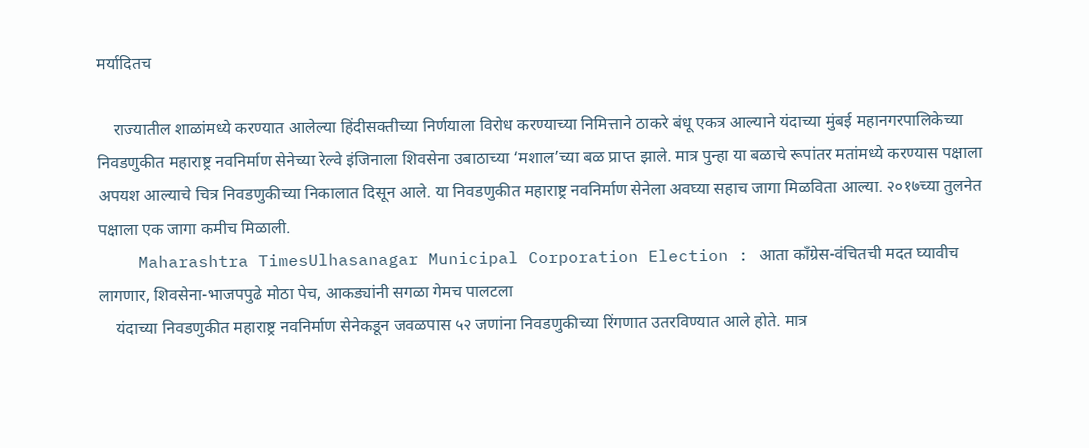मर्यादितच

    राज्यातील शाळांमध्ये करण्यात आलेल्या हिंदीसक्तीच्या निर्णयाला विरोध करण्याच्या निमित्ताने ठाकरे बंधू एकत्र आल्याने यंदाच्या मुंबई महानगरपालिकेच्या निवडणुकीत महाराष्ट्र नवनिर्माण सेनेच्या रेल्वे इंजिनाला शिवसेना उबाठाच्या ‘मशाल’च्या बळ प्राप्त झाले. मात्र पुन्हा या बळाचे रूपांतर मतांमध्ये करण्यास पक्षाला अपयश आल्याचे चित्र निवडणुकीच्या निकालात दिसून आले. या निवडणुकीत महाराष्ट्र नवनिर्माण सेनेला अवघ्या सहाच जागा मिळविता आल्या. २०१७च्या तुलनेत पक्षाला एक जागा कमीच मिळाली.
    Maharashtra TimesUlhasanagar Municipal Corporation Election : आता काँग्रेस-वंचितची मदत घ्यावीच लागणार, शिवसेना-भाजपपुढे मोठा पेच, आकड्यांनी सगळा गेमच पालटला
    यंदाच्या निवडणुकीत महाराष्ट्र नवनिर्माण सेनेकडून जवळपास ५२ जणांना निवडणुकीच्या रिंगणात उतरविण्यात आले होते. मात्र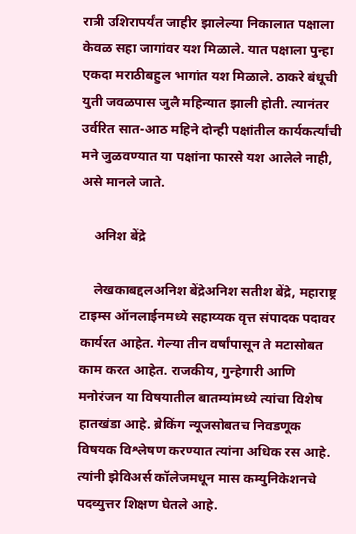रात्री उशिरापर्यंत जाहीर झालेल्या निकालात पक्षाला केवळ सहा जागांवर यश मिळाले. यात पक्षाला पुन्हा एकदा मराठीबहुल भागांत यश मिळाले. ठाकरे बंधूची युती जवळपास जुलै महिन्यात झाली होती. त्यानंतर उर्वरित सात-आठ महिने दोन्ही पक्षांतील कार्यकर्त्यांची मने जुळवण्यात या पक्षांना फारसे यश आलेले नाही, असे मानले जाते.

    अनिश बेंद्रे

    लेखकाबद्दलअनिश बेंद्रेअनिश सतीश बेंद्रे, महाराष्ट्र टाइम्स ऑनलाईनमध्ये सहाय्यक वृत्त संपादक पदावर कार्यरत आहेत. गेल्या तीन वर्षांपासून ते मटासोबत काम करत आहेत. राजकीय, गुन्हेगारी आणि मनोरंजन या विषयातील बातम्यांमध्ये त्यांचा विशेष हातखंडा आहे. ब्रेकिंग न्यूजसोबतच निवडणूक विषयक विश्लेषण करण्यात त्यांना अधिक रस आहे. त्यांनी झेविअर्स कॉलेजमधून मास कम्युनिकेशनचे पदव्युत्तर शिक्षण घेतले आहे.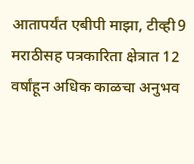आतापर्यंत एबीपी माझा, टीव्ही9 मराठीसह पत्रकारिता क्षेत्रात 12 वर्षांहून अधिक काळचा अनुभव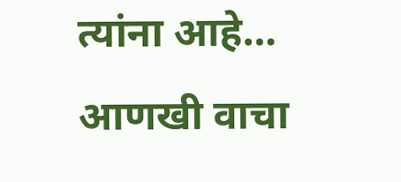त्यांना आहे… आणखी वाचा